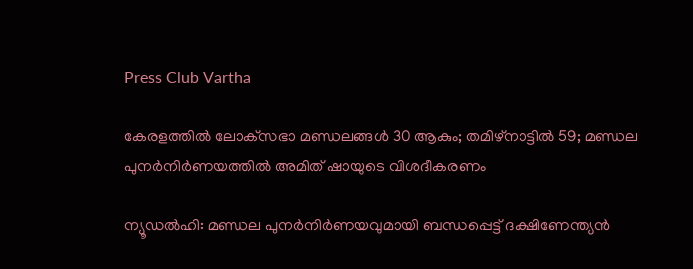Press Club Vartha

കേരളത്തില്‍ ലോക്‌സഭാ മണ്ഡലങ്ങള്‍ 30 ആകും; തമിഴ്‌നാട്ടില്‍ 59; മണ്ഡല പുനര്‍നിര്‍ണയത്തില്‍ അമിത് ഷായുടെ വിശദീകരണം

ന്യൂഡല്‍ഹി: മണ്ഡല പുനര്‍നിര്‍ണയവുമായി ബന്ധപ്പെട്ട് ദക്ഷിണേന്ത്യന്‍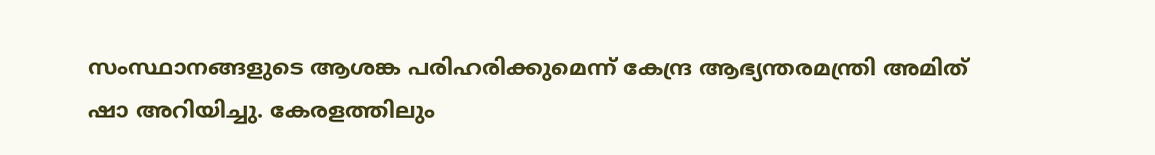സംസ്ഥാനങ്ങളുടെ ആശങ്ക പരിഹരിക്കുമെന്ന് കേന്ദ്ര ആഭ്യന്തരമന്ത്രി അമിത് ഷാ അറിയിച്ചു. കേരളത്തിലും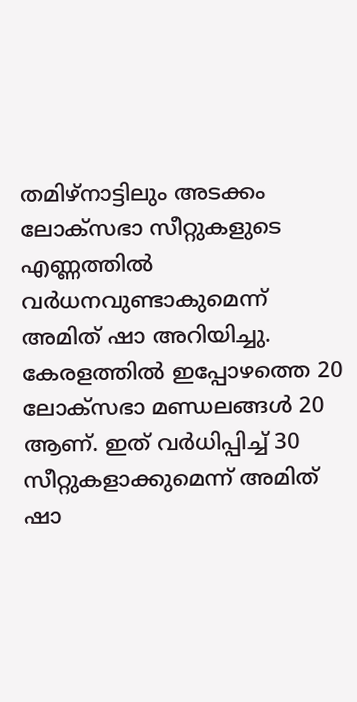തമിഴ്‌നാട്ടിലും അടക്കം ലോക്‌സഭാ സീറ്റുകളുടെ എണ്ണത്തില്‍ വര്‍ധനവുണ്ടാകുമെന്ന് അമിത് ഷാ അറിയിച്ചു. കേരളത്തില്‍ ഇപ്പോഴത്തെ 20 ലോക്‌സഭാ മണ്ഡലങ്ങള്‍ 20 ആണ്. ഇത് വര്‍ധിപ്പിച്ച് 30 സീറ്റുകളാക്കുമെന്ന് അമിത് ഷാ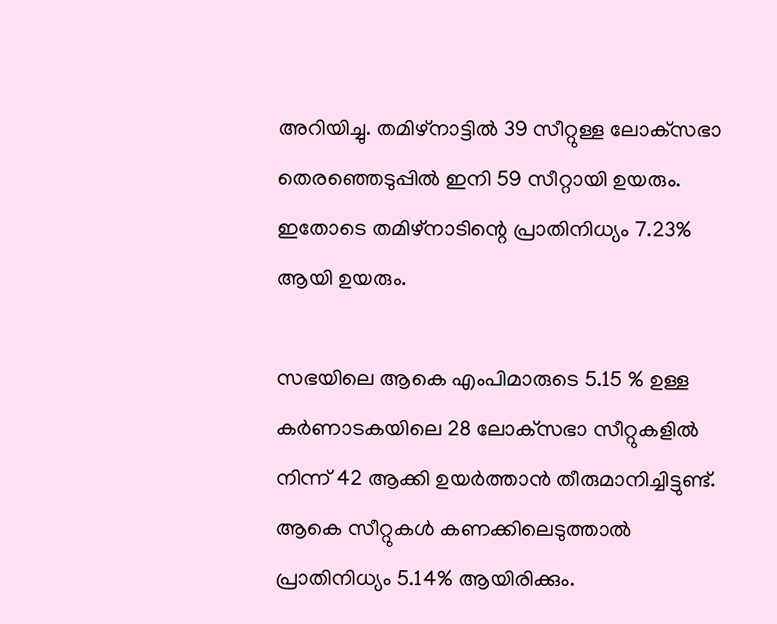അറിയിച്ചു. തമിഴ്‌നാട്ടില്‍ 39 സീറ്റുള്ള ലോക്‌സഭാ തെരഞ്ഞെടുപ്പില്‍ ഇനി 59 സീറ്റായി ഉയരും. ഇതോടെ തമിഴ്‌നാടിന്റെ പ്രാതിനിധ്യം 7.23% ആയി ഉയരും.

സഭയിലെ ആകെ എംപിമാരുടെ 5.15 % ഉള്ള കര്‍ണാടകയിലെ 28 ലോക്‌സഭാ സീറ്റുകളില്‍ നിന്ന് 42 ആക്കി ഉയര്‍ത്താന്‍ തീരുമാനിച്ചിട്ടുണ്ട്. ആകെ സീറ്റുകള്‍ കണക്കിലെടുത്താല്‍ പ്രാതിനിധ്യം 5.14% ആയിരിക്കും.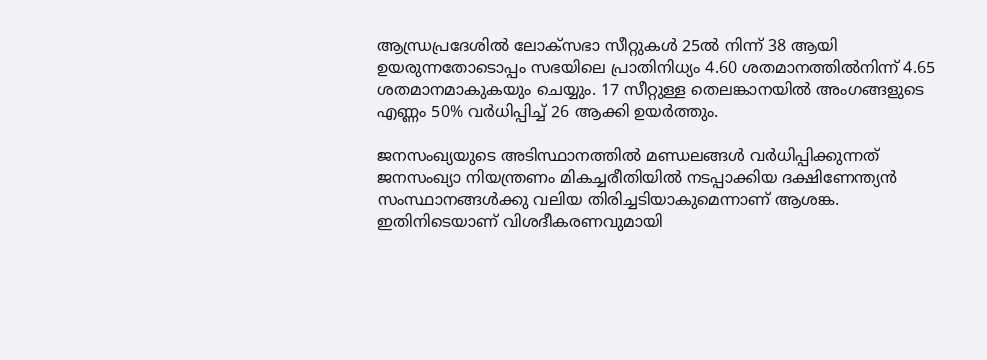ആന്ധ്രപ്രദേശില്‍ ലോക്‌സഭാ സീറ്റുകള്‍ 25ല്‍ നിന്ന് 38 ആയി ഉയരുന്നതോടൊപ്പം സഭയിലെ പ്രാതിനിധ്യം 4.60 ശതമാനത്തില്‍നിന്ന് 4.65 ശതമാനമാകുകയും ചെയ്യും. 17 സീറ്റുള്ള തെലങ്കാനയില്‍ അംഗങ്ങളുടെ എണ്ണം 50% വര്‍ധിപ്പിച്ച് 26 ആക്കി ഉയര്‍ത്തും.

ജനസംഖ്യയുടെ അടിസ്ഥാനത്തില്‍ മണ്ഡലങ്ങള്‍ വര്‍ധിപ്പിക്കുന്നത് ജനസംഖ്യാ നിയന്ത്രണം മികച്ചരീതിയില്‍ നടപ്പാക്കിയ ദക്ഷിണേന്ത്യന്‍ സംസ്ഥാനങ്ങള്‍ക്കു വലിയ തിരിച്ചടിയാകുമെന്നാണ് ആശങ്ക. ഇതിനിടെയാണ് വിശദീകരണവുമായി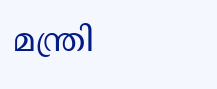മന്ത്രി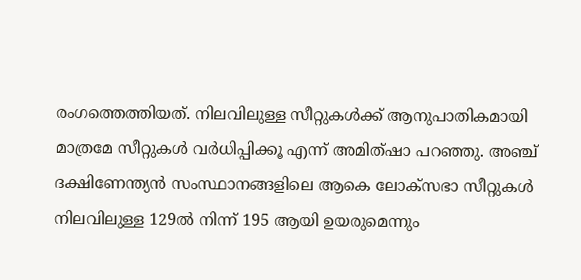രംഗത്തെത്തിയത്. നിലവിലുള്ള സീറ്റുകള്‍ക്ക് ആനുപാതികമായി മാത്രമേ സീറ്റുകള്‍ വര്‍ധിപ്പിക്കൂ എന്ന് അമിത്ഷാ പറഞ്ഞു. അഞ്ച് ദക്ഷിണേന്ത്യന്‍ സംസ്ഥാനങ്ങളിലെ ആകെ ലോക്‌സഭാ സീറ്റുകള്‍ നിലവിലുള്ള 129ല്‍ നിന്ന് 195 ആയി ഉയരുമെന്നും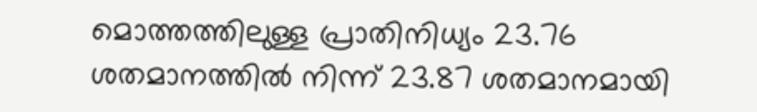മൊത്തത്തിലുള്ള പ്രാതിനിധ്യം 23.76 ശതമാനത്തില്‍ നിന്ന് 23.87 ശതമാനമായി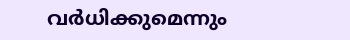വര്‍ധിക്കുമെന്നും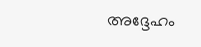അദ്ദേഹം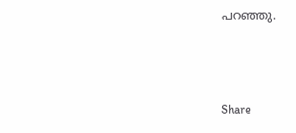പറഞ്ഞു.



Share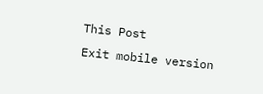This Post
Exit mobile version